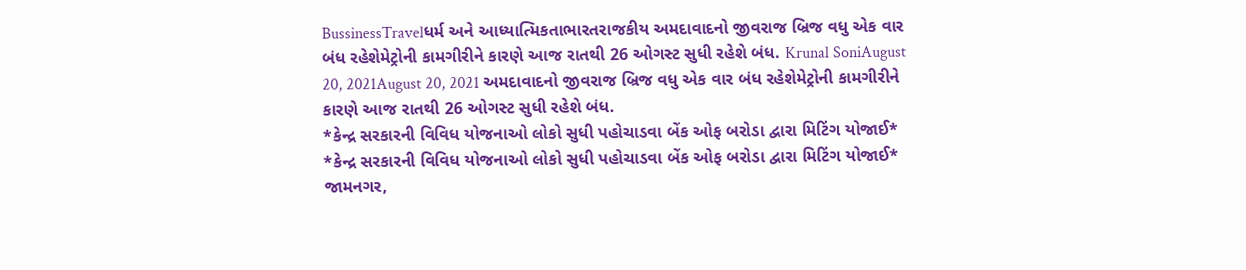BussinessTravelધર્મ અને આધ્યાત્મિકતાભારતરાજકીય અમદાવાદનો જીવરાજ બ્રિજ વધુ એક વાર બંધ રહેશેમેટ્રોની કામગીરીને કારણે આજ રાતથી 26 ઓગસ્ટ સુધી રહેશે બંધ. Krunal SoniAugust 20, 2021August 20, 2021 અમદાવાદનો જીવરાજ બ્રિજ વધુ એક વાર બંધ રહેશેમેટ્રોની કામગીરીને કારણે આજ રાતથી 26 ઓગસ્ટ સુધી રહેશે બંધ.
*કેન્દ્ર સરકારની વિવિધ યોજનાઓ લોકો સુધી પહોચાડવા બેંક ઓફ બરોડા દ્વારા મિટિંગ યોજાઈ* *કેન્દ્ર સરકારની વિવિધ યોજનાઓ લોકો સુધી પહોચાડવા બેંક ઓફ બરોડા દ્વારા મિટિંગ યોજાઈ* જામનગર,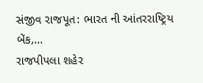સંજીવ રાજપૂત: ભારત ની આંતરરાષ્ટ્રિય બેંક,…
રાજપીપલા શહેર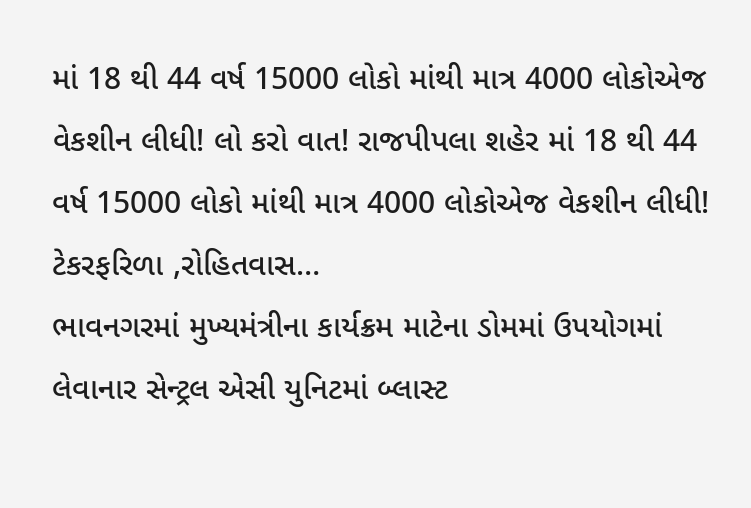માં 18 થી 44 વર્ષ 15000 લોકો માંથી માત્ર 4000 લોકોએજ વેકશીન લીધી! લો કરો વાત! રાજપીપલા શહેર માં 18 થી 44 વર્ષ 15000 લોકો માંથી માત્ર 4000 લોકોએજ વેકશીન લીધી! ટેકરફરિળા ,રોહિતવાસ…
ભાવનગરમાં મુખ્યમંત્રીના કાર્યક્રમ માટેના ડોમમાં ઉપયોગમાં લેવાનાર સેન્ટ્રલ એસી યુનિટમાં બ્લાસ્ટ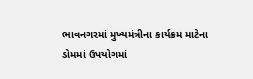ભાવનગરમાં મુખ્યમંત્રીના કાર્યક્રમ માટેના ડોમમાં ઉપયોગમાં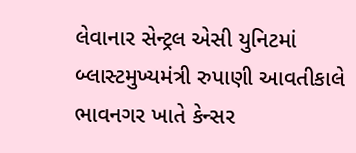લેવાનાર સેન્ટ્રલ એસી યુનિટમાં બ્લાસ્ટમુખ્યમંત્રી રુપાણી આવતીકાલે ભાવનગર ખાતે કેન્સર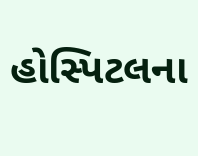હોસ્પિટલના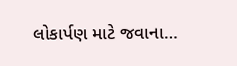લોકાર્પણ માટે જવાના…